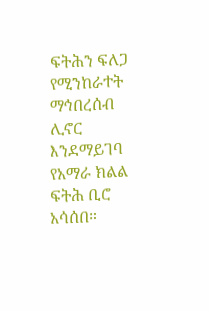ፍትሕን ፍለጋ የሚንከራተት ማኅበረሰብ ሊኖር እንደማይገባ የአማራ ክልል ፍትሕ ቢሮ አሳሰበ።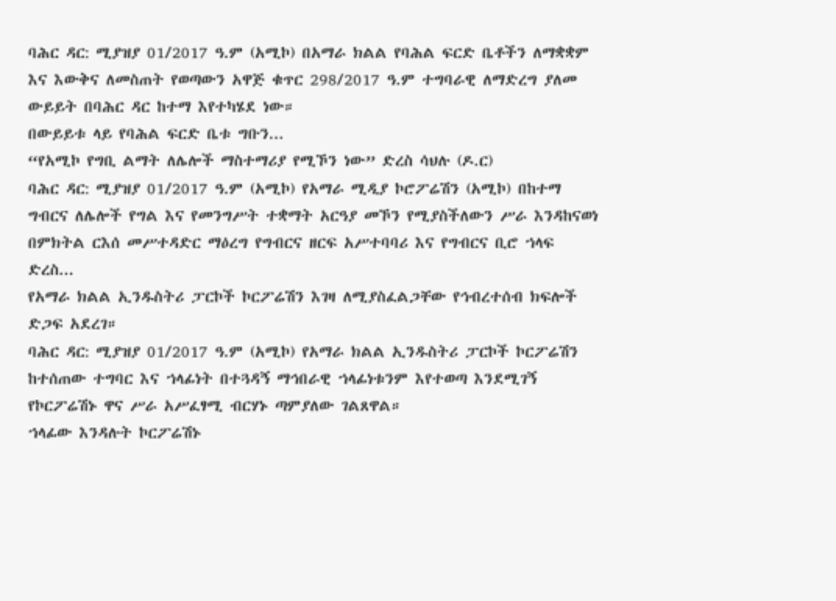ባሕር ዳር: ሚያዝያ 01/2017 ዓ.ም (አሚኮ) በአማራ ክልል የባሕል ፍርድ ቤቶችን ለማቋቋም እና እውቅና ለመስጠት የወጣውን አዋጅ ቁጥር 298/2017 ዓ.ም ተግባራዊ ለማድረግ ያለመ ውይይት በባሕር ዳር ከተማ እየተካሄደ ነው።
በውይይቱ ላይ የባሕል ፍርድ ቤቱ ግቡን...
“የአሚኮ የግቢ ልማት ለሌሎች ማስተማሪያ የሚኾን ነው” ድረስ ሳህሉ (ዶ.ር)
ባሕር ዳር: ሚያዝያ 01/2017 ዓ.ም (አሚኮ) የአማራ ሚዲያ ኮሮፖሬሽን (አሚኮ) በከተማ ግብርና ለሌሎች የግል እና የመንግሥት ተቋማት አርዓያ መኾን የሚያስችለውን ሥራ እንዳከናወነ በምክትል ርእሰ መሥተዳድር ማዕረግ የግብርና ዘርፍ አሥተባባሪ እና የግብርና ቢሮ ኀላፍ ድረስ...
የአማራ ክልል ኢንዱስትሪ ፓርኮች ኮርፖሬሽን እገዛ ለሚያስፈልጋቸው የኅብረተሰብ ክፍሎች ድጋፍ አደረገ።
ባሕር ዳር: ሚያዝያ 01/2017 ዓ.ም (አሚኮ) የአማራ ክልል ኢንዱስትሪ ፓርኮች ኮርፖሬሽን ከተሰጠው ተግባር እና ኀላፊነት በተጓዳኝ ማኅበራዊ ኀላፊነቱንም እየተወጣ እንደሚገኝ የኮርፖሬሽኑ ዋና ሥራ አሥፈፃሚ ብርሃኑ ጣምያለው ገልጸዋል።
ኀላፊው እንዳሉት ኮርፖሬሽኑ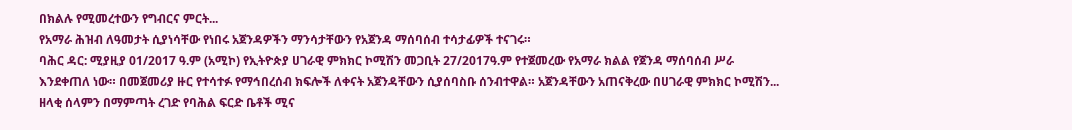በክልሉ የሚመረተውን የግብርና ምርት...
የአማራ ሕዝብ ለዓመታት ሲያነሳቸው የነበሩ አጀንዳዎችን ማንሳታቸውን የአጀንዳ ማሰባሰብ ተሳታፊዎች ተናገሩ።
ባሕር ዳር: ሚያዚያ 01/2017 ዓ.ም (አሚኮ) የኢትዮጵያ ሀገራዊ ምክክር ኮሚሽን መጋቢት 27/2017ዓ.ም የተጀመረው የአማራ ክልል የጀንዳ ማሰባሰብ ሥራ እንደቀጠለ ነው። በመጀመሪያ ዙር የተሳተፉ የማኅበረሰብ ክፍሎች ለቀናት አጀንዳቸውን ሲያሰባስቡ ሰንብተዋል። አጀንዳቸውን አጠናቅረው በሀገራዊ ምክክር ኮሚሽን...
ዘላቂ ሰላምን በማምጣት ረገድ የባሕል ፍርድ ቤቶች ሚና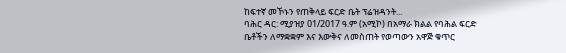ከፍተኛ መኾኑን የጠቅላይ ፍርድ ቤት ፕሬዝዳንት...
ባሕር ዳር: ሚያዝያ 01/2017 ዓ.ም (አሚኮ) በአማራ ክልል የባሕል ፍርድ ቤቶችን ለማቋቋም እና እውቅና ለመስጠት የወጣውን አዋጅ ቁጥር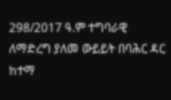298/2017 ዓ.ም ተግባራዊ ለማድረግ ያለመ ውይይት በባሕር ዳር ከተማ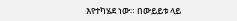እየተካሄደ ነው። በውይይቱ ላይ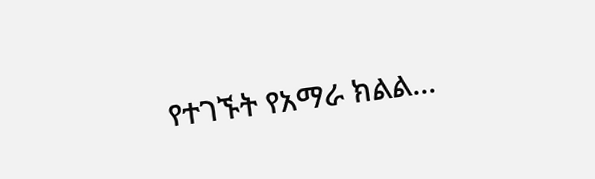የተገኙት የአማራ ክልል...